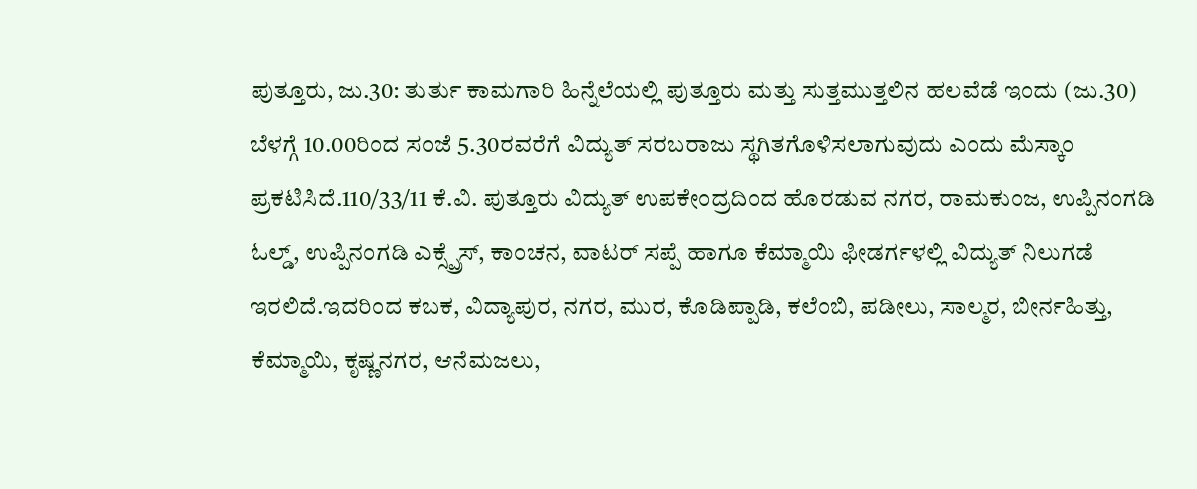ಪುತ್ತೂರು, ಜು.30: ತುರ್ತು ಕಾಮಗಾರಿ ಹಿನ್ನೆಲೆಯಲ್ಲಿ ಪುತ್ತೂರು ಮತ್ತು ಸುತ್ತಮುತ್ತಲಿನ ಹಲವೆಡೆ ಇಂದು (ಜು.30) ಬೆಳಗ್ಗೆ 10.00ರಿಂದ ಸಂಜೆ 5.30ರವರೆಗೆ ವಿದ್ಯುತ್ ಸರಬರಾಜು ಸ್ಥಗಿತಗೊಳಿಸಲಾಗುವುದು ಎಂದು ಮೆಸ್ಕಾಂ ಪ್ರಕಟಿಸಿದೆ.110/33/11 ಕೆ.ವಿ. ಪುತ್ತೂರು ವಿದ್ಯುತ್ ಉಪಕೇಂದ್ರದಿಂದ ಹೊರಡುವ ನಗರ, ರಾಮಕುಂಜ, ಉಪ್ಪಿನಂಗಡಿ ಓಲ್ಡ್, ಉಪ್ಪಿನಂಗಡಿ ಎಕ್ಸ್ಪ್ರೆಸ್, ಕಾಂಚನ, ವಾಟರ್ ಸಪ್ಪೆ ಹಾಗೂ ಕೆಮ್ಮಾಯಿ ಫೀಡರ್ಗಳಲ್ಲಿ ವಿದ್ಯುತ್ ನಿಲುಗಡೆ ಇರಲಿದೆ.ಇದರಿಂದ ಕಬಕ, ವಿದ್ಯಾಪುರ, ನಗರ, ಮುರ, ಕೊಡಿಪ್ಪಾಡಿ, ಕಲೆಂಬಿ, ಪಡೀಲು, ಸಾಲ್ಮರ, ಬೀರ್ನಹಿತ್ತು, ಕೆಮ್ಮಾಯಿ, ಕೃಷ್ಣನಗರ, ಆನೆಮಜಲು,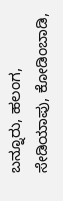ಬನ್ನೂರು, ಹಲಂಗ, ಸೇಡಿಯಾಪು, ಕೋಡಿಂಬಾಡಿ,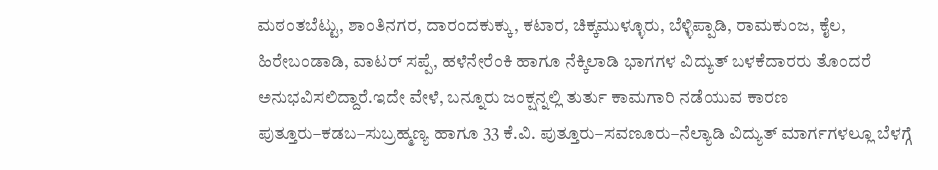ಮಠಂತಬೆಟ್ಟು, ಶಾಂತಿನಗರ, ದಾರಂದಕುಕ್ಕು, ಕಟಾರ, ಚಿಕ್ಕಮುಳ್ಳೂರು, ಬೆಳ್ಳಿಪ್ಪಾಡಿ, ರಾಮಕುಂಜ, ಕೈಲ, ಹಿರೇಬಂಡಾಡಿ, ವಾಟರ್ ಸಪ್ಪೆ, ಹಳೆನೇರೆಂಕಿ ಹಾಗೂ ನೆಕ್ಕಿಲಾಡಿ ಭಾಗಗಳ ವಿದ್ಯುತ್ ಬಳಕೆದಾರರು ತೊಂದರೆ ಅನುಭವಿಸಲಿದ್ದಾರೆ.ಇದೇ ವೇಳೆ, ಬನ್ನೂರು ಜಂಕ್ಷನ್ನಲ್ಲಿ ತುರ್ತು ಕಾಮಗಾರಿ ನಡೆಯುವ ಕಾರಣ ಪುತ್ತೂರು–ಕಡಬ–ಸುಬ್ರಹ್ಮಣ್ಯ ಹಾಗೂ 33 ಕೆ.ವಿ. ಪುತ್ತೂರು–ಸವಣೂರು–ನೆಲ್ಯಾಡಿ ವಿದ್ಯುತ್ ಮಾರ್ಗಗಳಲ್ಲೂ ಬೆಳಗ್ಗೆ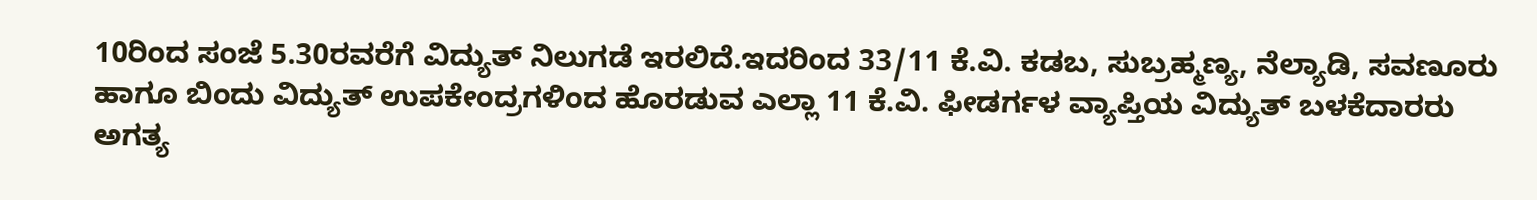10ರಿಂದ ಸಂಜೆ 5.30ರವರೆಗೆ ವಿದ್ಯುತ್ ನಿಲುಗಡೆ ಇರಲಿದೆ.ಇದರಿಂದ 33/11 ಕೆ.ವಿ. ಕಡಬ, ಸುಬ್ರಹ್ಮಣ್ಯ, ನೆಲ್ಯಾಡಿ, ಸವಣೂರು ಹಾಗೂ ಬಿಂದು ವಿದ್ಯುತ್ ಉಪಕೇಂದ್ರಗಳಿಂದ ಹೊರಡುವ ಎಲ್ಲಾ 11 ಕೆ.ವಿ. ಫೀಡರ್ಗಳ ವ್ಯಾಪ್ತಿಯ ವಿದ್ಯುತ್ ಬಳಕೆದಾರರು ಅಗತ್ಯ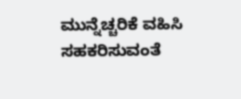ಮುನ್ನೆಚ್ಚರಿಕೆ ವಹಿಸಿ ಸಹಕರಿಸುವಂತೆ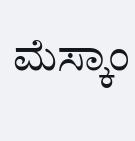ಮೆಸ್ಕಾಂ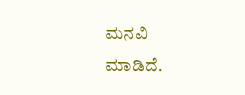ಮನವಿ ಮಾಡಿದೆ.